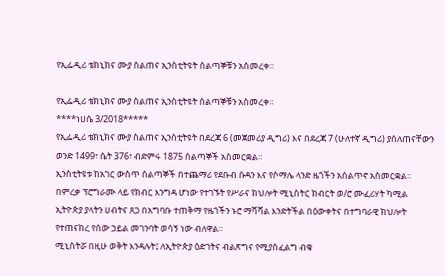የኢፌዲሪ ቴክኒክና ሙያ ስልጠና ኢንስቲትዩት ሰልጣኞቹን አስመረቀ።

የኢፌዲሪ ቴክኒክና ሙያ ስልጠና ኢንስቲትዩት ሰልጣኞቹን አስመረቀ።
****ነሀሴ 3/2018*****
የኢፌዲሪ ቴክኒክና ሙያ ስልጠና ኢንስቲትዩት በደረጃ 6 (መጀመሪያ ዲግሪ) እና በደረጃ 7 (ሁለተኛ ዲግሪ) ያሰለጠናቸውን ወንድ 1499፣ ሴት 376፣ ብድምሩ 1875 ሰልጣኞች አስመርቋል።
ኢንስቲትዩቱ ከአገር ውስጥ ሰልጣኞች በተጨማሪ የደቡብ ሱዳን እና የሶማሌ ላንድ ዜጎችን አሰልጥኖ አስመርቋል።
በምረቃ ፕሮግራሙ ላይ የክብር እንግዳ ሆነው የተገኙት የሥራና ክህሎት ሚኒስትር ክብርት ወ/ሮ ሙፈሪሃት ካሚል
ኢትዮጵያ ያላትን ሀብትና ጸጋ በአግባቡ ተጠቅማ የዜጎችን ኑሮ ማሻሻል እንድትችል በዕውቀትና በተግባራዊ ክህሎት የተጠናከረ የሰው ኃይል መገንባት ወሳኝ ነው ብለዋል።
ሚኒስትሯ በዚሁ ወቅት እንዳሉት፤ ለኢትዮጵያ ዕድገትና ብልጽግና የሚያስፈልግ ብቁ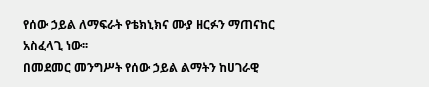የሰው ኃይል ለማፍራት የቴክኒክና ሙያ ዘርፉን ማጠናከር አስፈላጊ ነው፡፡
በመደመር መንግሥት የሰው ኃይል ልማትን ከሀገራዊ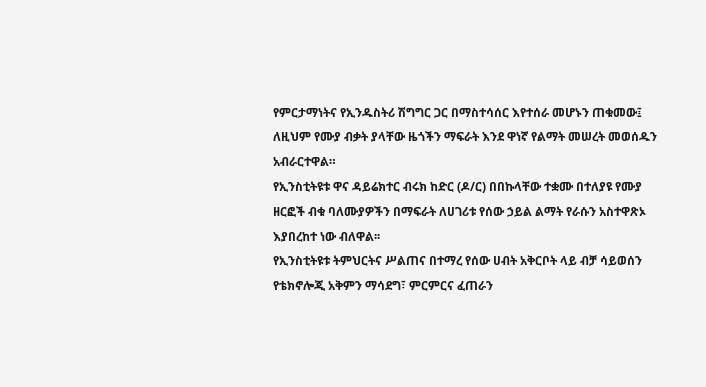የምርታማነትና የኢንዱስትሪ ሽግግር ጋር በማስተሳሰር እየተሰራ መሆኑን ጠቁመው፤ ለዚህም የሙያ ብቃት ያላቸው ዜጎችን ማፍራት እንደ ዋነኛ የልማት መሠረት መወሰዱን አብራርተዋል።
የኢንስቲትዩቱ ዋና ዳይሬክተር ብሩክ ከድር (ዶ/ር) በበኩላቸው ተቋሙ በተለያዩ የሙያ ዘርፎች ብቁ ባለሙያዎችን በማፍራት ለሀገሪቱ የሰው ኃይል ልማት የራሱን አስተዋጽኦ እያበረከተ ነው ብለዋል፡፡
የኢንስቲትዩቱ ትምህርትና ሥልጠና በተማረ የሰው ሀብት አቅርቦት ላይ ብቻ ሳይወሰን የቴክኖሎጂ አቅምን ማሳደግ፣ ምርምርና ፈጠራን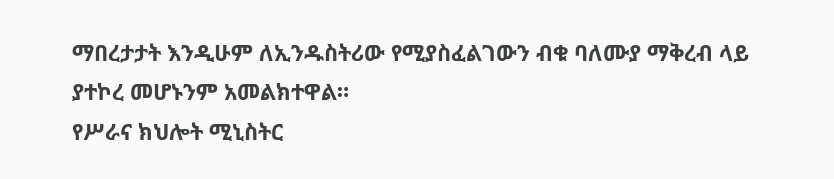ማበረታታት እንዲሁም ለኢንዱስትሪው የሚያስፈልገውን ብቁ ባለሙያ ማቅረብ ላይ ያተኮረ መሆኑንም አመልክተዋል።
የሥራና ክህሎት ሚኒስትር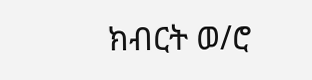ክብርት ወ/ሮ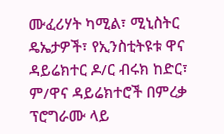ሙፈሪሃት ካሚል፣ ሚኒስትር ዴኤታዎች፣ የኢንስቲትዩቱ ዋና ዳይሬክተር ዶ/ር ብሩክ ከድር፣ ም/ዋና ዳይሬክተሮች በምረቃ ፕሮግራሙ ላይ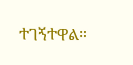ተገኝተዋል።